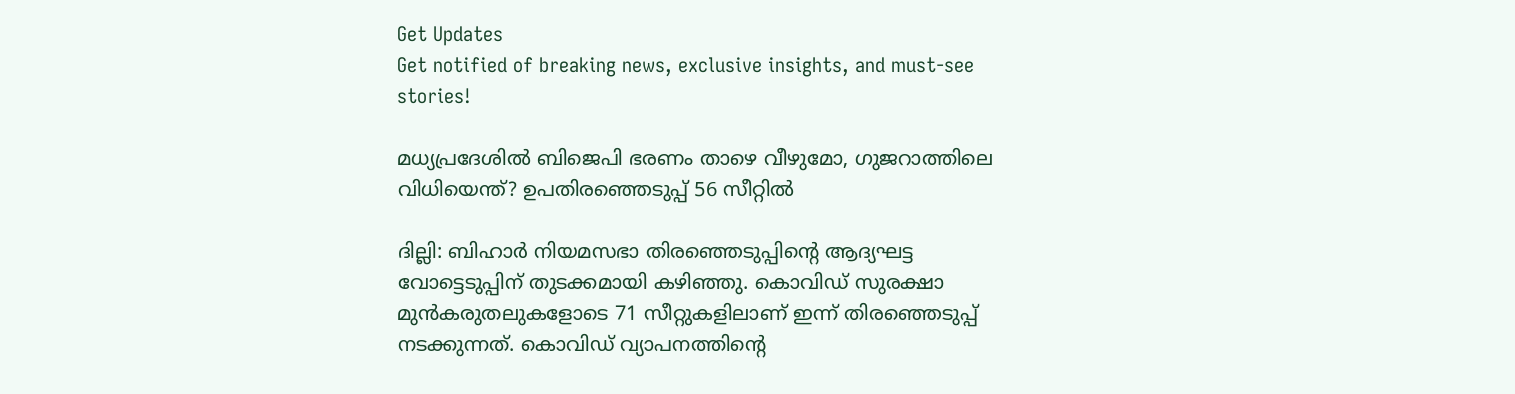Get Updates
Get notified of breaking news, exclusive insights, and must-see stories!

മധ്യപ്രദേശില്‍ ബിജെപി ഭരണം താഴെ വീഴുമോ, ഗുജറാത്തിലെ വിധിയെന്ത്? ഉപതിരഞ്ഞെടുപ്പ് 56 സീറ്റില്‍

ദില്ലി: ബിഹാര്‍ നിയമസഭാ തിരഞ്ഞെടുപ്പിന്‍റെ ആദ്യഘട്ട വോട്ടെടുപ്പിന് തുടക്കമായി കഴിഞ്ഞു. കൊവിഡ് സുരക്ഷാ മുന്‍കരുതലുകളോടെ 71 സീറ്റുകളിലാണ് ഇന്ന് തിരഞ്ഞെടുപ്പ് നടക്കുന്നത്. കൊവിഡ് വ്യാപനത്തിന്‍റെ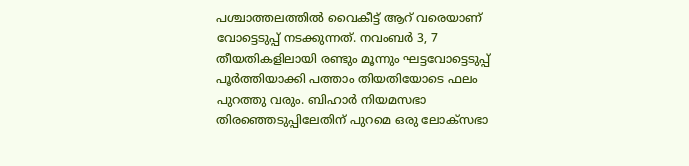പശ്ചാത്തലത്തില്‍ വൈകീട്ട് ആറ് വരെയാണ് വോട്ടെടുപ്പ് നടക്കുന്നത്. നവംബര്‍ 3, 7 തീയതികളിലായി രണ്ടും മൂന്നും ഘട്ടവോട്ടെടുപ്പ് പൂര്‍ത്തിയാക്കി പത്താം തിയതിയോടെ ഫലം പുറത്തു വരും. ബിഹാര്‍ നിയമസഭാ തിരഞ്ഞെടുപ്പിലേതിന് പുറമെ ഒരു ലോക്സഭാ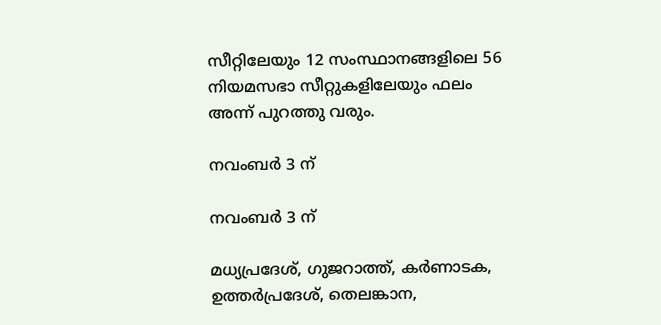സീറ്റിലേയും 12 സംസ്ഥാനങ്ങളിലെ 56 നിയമസഭാ സീറ്റുകളിലേയും ഫലം അന്ന് പുറത്തു വരും.

നവംബര്‍ 3 ന്

നവംബര്‍ 3 ന്

മധ്യപ്രദേശ്, ഗുജറാത്ത്, കര്‍ണാടക, ഉത്തര്‍പ്രദേശ്, തെലങ്കാന,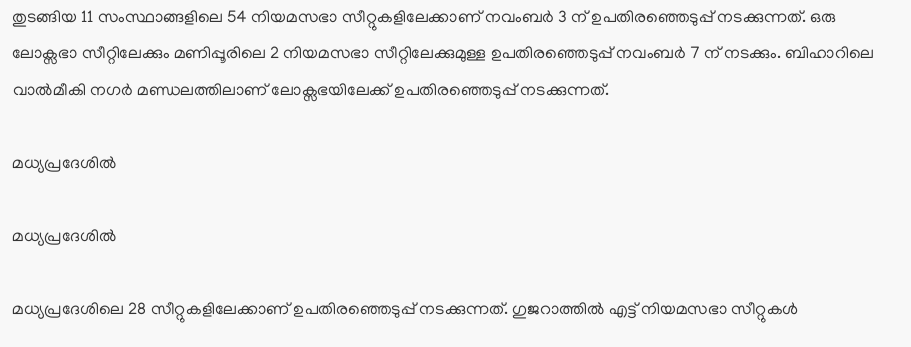തുടങ്ങിയ 11 സംസ്ഥാങ്ങളിലെ 54 നിയമസഭാ സീറ്റുകളിലേക്കാണ് നവംബര്‍ 3 ന് ഉപതിരഞ്ഞെടുപ്പ് നടക്കുന്നത്. ഒരു ലോക്സഭാ സീറ്റിലേക്കും മണിപ്പൂരിലെ 2 നിയമസഭാ സീറ്റിലേക്കുമുള്ള ഉപതിരഞ്ഞെടുപ്പ് നവംബര്‍ 7 ന് നടക്കും. ബിഹാറിലെ വാല്‍മീകി നഗര്‍ മണ്ഡലത്തിലാണ് ലോക്സഭയിലേക്ക് ഉപതിരഞ്ഞെടുപ്പ് നടക്കുന്നത്.

മധ്യപ്രദേശില്‍

മധ്യപ്രദേശില്‍

മധ്യപ്രദേശിലെ 28 സീറ്റുകളിലേക്കാണ് ഉപതിരഞ്ഞെടുപ്പ് നടക്കുന്നത്. ഗുജറാത്തില്‍ എട്ട് നിയമസഭാ സീറ്റുകള്‍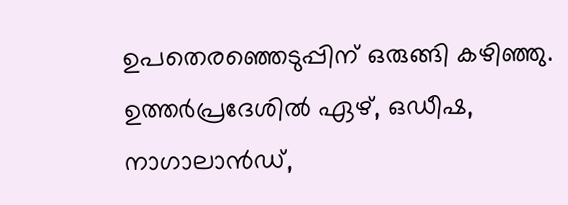ഉപതെരഞ്ഞെടുപ്പിന് ഒരുങ്ങി കഴിഞ്ഞു. ഉത്തര്‍പ്രദേശില്‍ ഏഴ്, ഒഡീഷ, നാഗാലാന്‍ഡ്,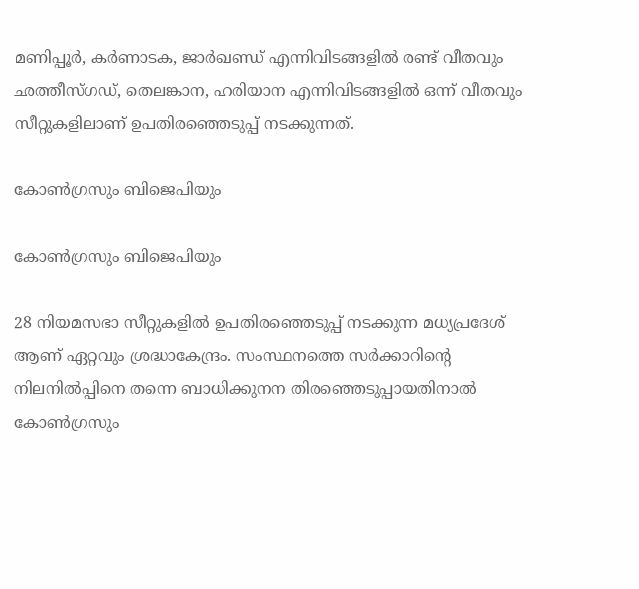മണിപ്പൂര്‍, കര്‍ണാടക, ജാര്‍ഖണ്ഡ് എന്നിവിടങ്ങളില്‍ രണ്ട് വീതവും ഛത്തീസ്ഗഡ്, തെലങ്കാന, ഹരിയാന എന്നിവിടങ്ങളില്‍ ഒന്ന് വീതവും സീറ്റുകളിലാണ് ഉപതിരഞ്ഞെടുപ്പ് നടക്കുന്നത്.

കോണ്‍ഗ്രസും ബിജെപിയും

കോണ്‍ഗ്രസും ബിജെപിയും

28 നിയമസഭാ സീറ്റുകളില്‍ ഉപതിരഞ്ഞെടുപ്പ് നടക്കുന്ന മധ്യപ്രദേശ് ആണ് ഏറ്റവും ശ്രദ്ധാകേന്ദ്രം. സംസ്ഥനത്തെ സര്‍ക്കാറിന്‍റെ നിലനില്‍പ്പിനെ തന്നെ ബാധിക്കുനന തിരഞ്ഞെടുപ്പായതിനാല്‍ കോണ്‍ഗ്രസും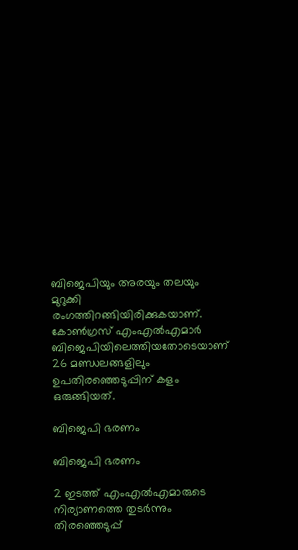ബിജെപിയും അരയും തലയും മുറുക്കി രംഗത്തിറങ്ങിയിരിക്കുകയാണ്. കോണ്‍ഗ്രസ് എംഎല്‍എമാര്‍ ബിജെപിയിലെത്തിയതോടെയാണ് 26 മണ്ഡലങ്ങളിലും ഉപതിരഞ്ഞെടുപ്പിന് കളം ഒരുങ്ങിയത്.

ബിജെപി ഭരണം

ബിജെപി ഭരണം

2 ഇടത്ത് എംഎല്‍എമാരുടെ നിര്യാണത്തെ തുടര്‍ന്നും തിരഞ്ഞെടുപ്പ്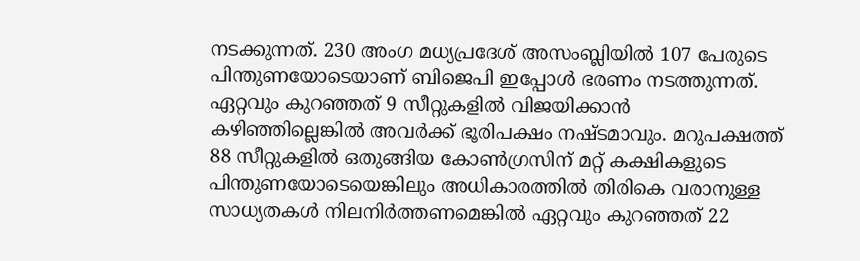നടക്കുന്നത്. 230 അംഗ മധ്യപ്രദേശ് അസംബ്ലിയില്‍ 107 പേരുടെ പിന്തുണയോടെയാണ് ബിജെപി ഇപ്പോള്‍ ഭരണം നടത്തുന്നത്. ഏറ്റവും കുറഞ്ഞത് 9 സീറ്റുകളില്‍ വിജയിക്കാന്‍ കഴിഞ്ഞില്ലെങ്കില്‍ അവര്‍ക്ക് ഭൂരിപക്ഷം നഷ്ടമാവും. മറുപക്ഷത്ത് 88 സീറ്റുകളില്‍ ഒതുങ്ങിയ കോണ്‍ഗ്രസിന് മറ്റ് കക്ഷികളുടെ പിന്തുണയോടെയെങ്കിലും അധികാരത്തില്‍ തിരികെ വരാനുള്ള സാധ്യതകള്‍ നിലനിര്‍ത്തണമെങ്കില്‍ ഏറ്റവും കുറഞ്ഞത് 22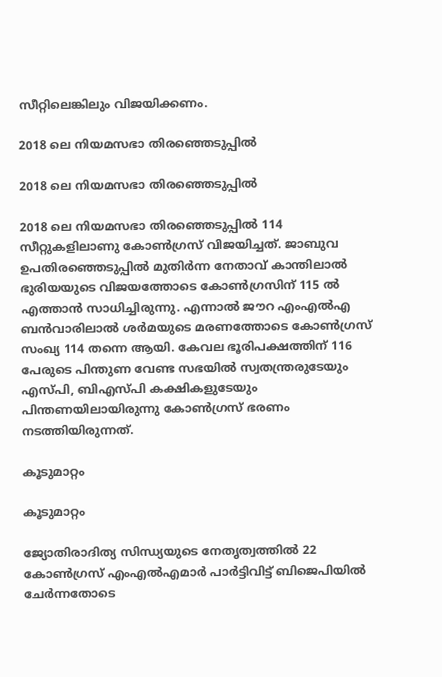സീറ്റിലെങ്കിലും വിജയിക്കണം.

2018 ലെ നിയമസഭാ തിരഞ്ഞെടുപ്പില്‍

2018 ലെ നിയമസഭാ തിരഞ്ഞെടുപ്പില്‍

2018 ലെ നിയമസഭാ തിരഞ്ഞെടുപ്പില്‍ 114 സീറ്റുകളിലാണു കോൺഗ്രസ് വിജയിച്ചത്. ജാബുവ ഉപതിരഞ്ഞെടുപ്പിൽ മുതിർന്ന നേതാവ് കാന്തിലാൽ ഭുരിയയുടെ വിജയത്തോടെ കോണ്‍ഗ്രസിന് 115 ല്‍ എത്താന്‍ സാധിച്ചിരുന്നു. എന്നാൽ ജൗറ എംഎല്‍എ ബന്‍വാരിലാൽ ശർമയുടെ മരണത്തോടെ കോൺഗ്രസ് സംഖ്യ 114 തന്നെ ആയി. കേവല ഭൂരിപക്ഷത്തിന് 116 പേരുടെ പിന്തുണ വേണ്ട സഭയില്‍ സ്വതന്ത്രരുടേയും എസ്പി, ബിഎസ്പി കക്ഷികളുടേയും പിന്തണയിലായിരുന്നു കോണ്‍ഗ്രസ് ഭരണം നടത്തിയിരുന്നത്.

കൂടുമാറ്റം

കൂടുമാറ്റം

ജ്യോതിരാദിത്യ സിന്ധ്യയുടെ നേതൃത്വത്തിൽ 22 കോൺഗ്രസ് എംഎൽഎമാർ പാർട്ടിവിട്ട് ബിജെപിയിൽ ചേർന്നതോടെ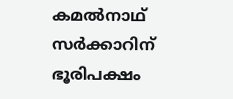കമല്‍നാഥ് സര്‍ക്കാറിന് ഭൂരിപക്ഷം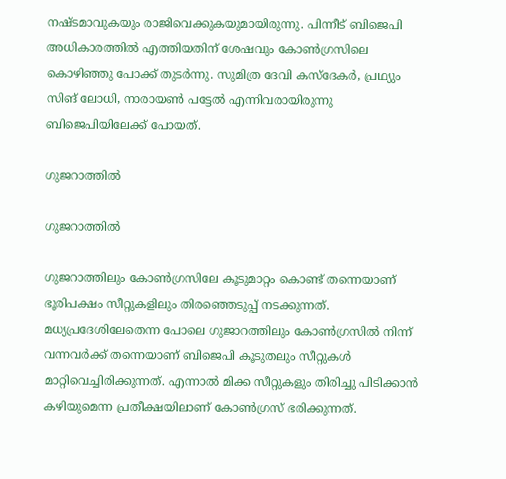നഷ്ടമാവുകയും രാജിവെക്കുകയുമായിരുന്നു. പിന്നീട് ബിജെപി അധികാരത്തില്‍ എത്തിയതിന് ശേഷവും കോണ്‍ഗ്രസിലെ കൊഴിഞ്ഞു പോക്ക് തുടര്‍ന്നു. സുമിത്ര ദേവി കസ്ദേകർ, പ്രഥ്യും സിങ് ലോധി, നാരായൺ പട്ടേൽ എന്നിവരായിരുന്നു ബിജെപിയിലേക്ക് പോയത്.

ഗുജറാത്തില്‍

ഗുജറാത്തില്‍

ഗുജറാത്തിലും കോണ്‍ഗ്രസിലേ കൂടുമാറ്റം കൊണ്ട് തന്നെയാണ് ഭൂരിപക്ഷം സീറ്റുകളിലും തിരഞ്ഞെടുപ്പ് നടക്കുന്നത്. മധ്യപ്രദേശിലേതെന്ന പോലെ ഗുജാറത്തിലും കോണ്‍ഗ്രസില്‍ നിന്ന് വന്നവര്‍ക്ക് തന്നെയാണ് ബിജെപി കൂടുതലും സീറ്റുകള്‍ മാറ്റിവെച്ചിരിക്കുന്നത്. എന്നാല്‍ മിക്ക സീറ്റുകളും തിരിച്ചു പിടിക്കാന്‍ കഴിയുമെന്ന പ്രതീക്ഷയിലാണ് കോണ്‍ഗ്രസ് ഭരിക്കുന്നത്.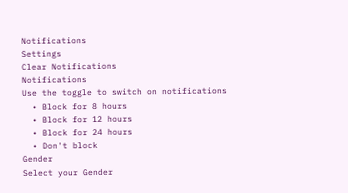Notifications
Settings
Clear Notifications
Notifications
Use the toggle to switch on notifications
  • Block for 8 hours
  • Block for 12 hours
  • Block for 24 hours
  • Don't block
Gender
Select your Gender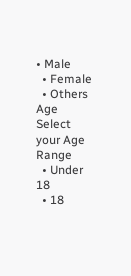• Male
  • Female
  • Others
Age
Select your Age Range
  • Under 18
  • 18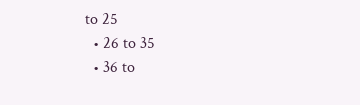to 25
  • 26 to 35
  • 36 to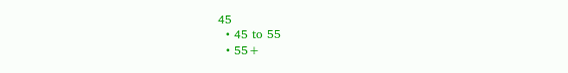45
  • 45 to 55
  • 55+